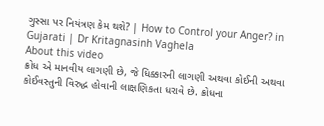ગુસ્સા પર નિયંત્રણ કેમ થશે? | How to Control your Anger? in Gujarati | Dr Kritagnasinh Vaghela
About this video
ક્રોધ એ માનવીય લાગણી છે, જે ધિક્કારની લાગણી અથવા કોઈની અથવા કોઈવસ્તુની વિરુદ્ધ હોવાની લાક્ષણિકતા ધરાવે છે. ક્રોધના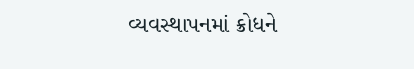વ્યવસ્થાપનમાં ક્રોધને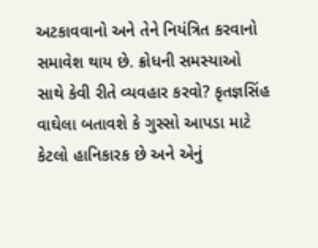અટકાવવાનો અને તેને નિયંત્રિત કરવાનો સમાવેશ થાય છે. ક્રોધની સમસ્યાઓ સાથે કેવી રીતે વ્યવહાર કરવો? કૃતજ્ઞસિંહ વાઘેલા બતાવશે કે ગુસ્સો આપડા માટે કેટલો હાનિકારક છે અને એનું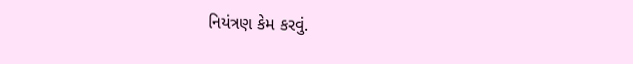નિયંત્રણ કેમ કરવું.